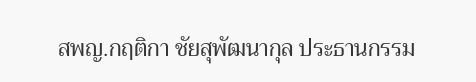สพญ.กฤติกา ชัยสุพัฒนากุล ประธานกรรม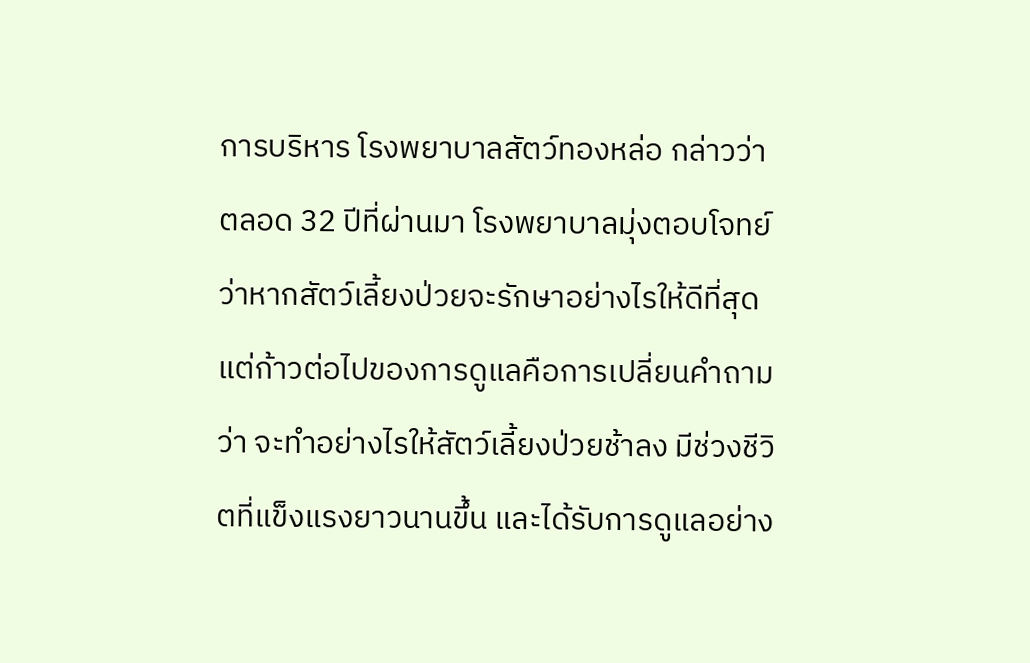การบริหาร โรงพยาบาลสัตว์ทองหล่อ กล่าวว่า ตลอด 32 ปีที่ผ่านมา โรงพยาบาลมุ่งตอบโจทย์ว่าหากสัตว์เลี้ยงป่วยจะรักษาอย่างไรให้ดีที่สุด แต่ก้าวต่อไปของการดูแลคือการเปลี่ยนคำถามว่า จะทำอย่างไรให้สัตว์เลี้ยงป่วยช้าลง มีช่วงชีวิตที่แข็งแรงยาวนานขึ้น และได้รับการดูแลอย่าง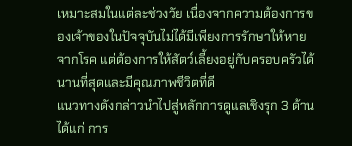เหมาะสมในแต่ละช่วงวัย เนื่องจากความต้องการของเจ้าของในปัจจุบันไม่ได้มีเพียงการรักษาให้หายจากโรค แต่ต้องการให้สัตว์เลี้ยงอยู่กับครอบครัวได้นานที่สุดและมีคุณภาพชีวิตที่ดี
แนวทางดังกล่าวนำไปสู่หลักการดูแลเชิงรุก 3 ด้าน ได้แก่ การ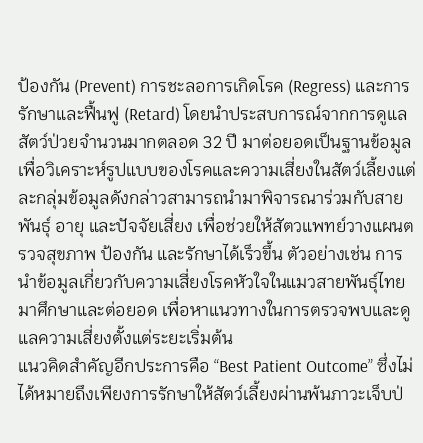ป้องกัน (Prevent) การชะลอการเกิดโรค (Regress) และการรักษาและฟื้นฟู (Retard) โดยนำประสบการณ์จากการดูแลสัตว์ป่วยจำนวนมากตลอด 32 ปี มาต่อยอดเป็นฐานข้อมูล เพื่อวิเคราะห์รูปแบบของโรคและความเสี่ยงในสัตว์เลี้ยงแต่ละกลุ่มข้อมูลดังกล่าวสามารถนำมาพิจารณาร่วมกับสายพันธุ์ อายุ และปัจจัยเสี่ยง เพื่อช่วยให้สัตวแพทย์วางแผนตรวจสุขภาพ ป้องกัน และรักษาได้เร็วขึ้น ตัวอย่างเช่น การนำข้อมูลเกี่ยวกับความเสี่ยงโรคหัวใจในแมวสายพันธุ์ไทยมาศึกษาและต่อยอด เพื่อหาแนวทางในการตรวจพบและดูแลความเสี่ยงตั้งแต่ระยะเริ่มต้น
แนวคิดสำคัญอีกประการคือ “Best Patient Outcome” ซึ่งไม่ได้หมายถึงเพียงการรักษาให้สัตว์เลี้ยงผ่านพ้นภาวะเจ็บป่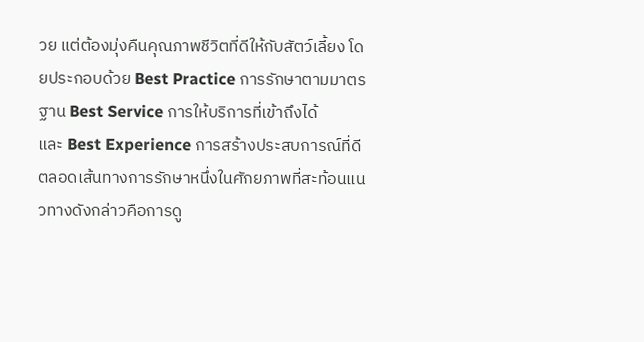วย แต่ต้องมุ่งคืนคุณภาพชีวิตที่ดีให้กับสัตว์เลี้ยง โดยประกอบด้วย Best Practice การรักษาตามมาตรฐาน Best Service การให้บริการที่เข้าถึงได้
และ Best Experience การสร้างประสบการณ์ที่ดีตลอดเส้นทางการรักษาหนึ่งในศักยภาพที่สะท้อนแนวทางดังกล่าวคือการดู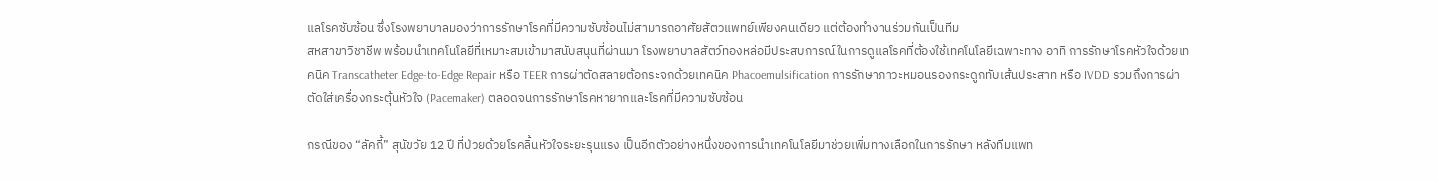แลโรคซับซ้อน ซึ่งโรงพยาบาลมองว่าการรักษาโรคที่มีความซับซ้อนไม่สามารถอาศัยสัตวแพทย์เพียงคนเดียว แต่ต้องทำงานร่วมกันเป็นทีม
สหสาขาวิชาชีพ พร้อมนำเทคโนโลยีที่เหมาะสมเข้ามาสนับสนุนที่ผ่านมา โรงพยาบาลสัตว์ทองหล่อมีประสบการณ์ในการดูแลโรคที่ต้องใช้เทคโนโลยีเฉพาะทาง อาทิ การรักษาโรคหัวใจด้วยเทคนิค Transcatheter Edge-to-Edge Repair หรือ TEER การผ่าตัดสลายต้อกระจกด้วยเทคนิค Phacoemulsification การรักษาภาวะหมอนรองกระดูกทับเส้นประสาท หรือ IVDD รวมถึงการผ่าตัดใส่เครื่องกระตุ้นหัวใจ (Pacemaker) ตลอดจนการรักษาโรคหายากและโรคที่มีความซับซ้อน

กรณีของ “ลัคกี้” สุนัขวัย 12 ปี ที่ป่วยด้วยโรคลิ้นหัวใจระยะรุนแรง เป็นอีกตัวอย่างหนึ่งของการนำเทคโนโลยีมาช่วยเพิ่มทางเลือกในการรักษา หลังทีมแพท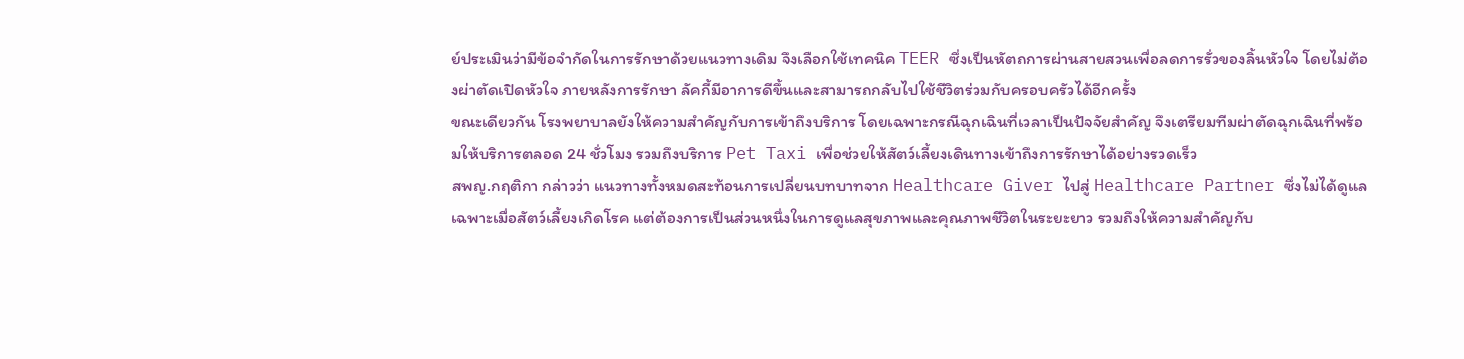ย์ประเมินว่ามีข้อจำกัดในการรักษาด้วยแนวทางเดิม จึงเลือกใช้เทคนิค TEER ซึ่งเป็นหัตถการผ่านสายสวนเพื่อลดการรั่วของลิ้นหัวใจ โดยไม่ต้องผ่าตัดเปิดหัวใจ ภายหลังการรักษา ลัคกี้มีอาการดีขึ้นและสามารถกลับไปใช้ชีวิตร่วมกับครอบครัวได้อีกครั้ง
ขณะเดียวกัน โรงพยาบาลยังให้ความสำคัญกับการเข้าถึงบริการ โดยเฉพาะกรณีฉุกเฉินที่เวลาเป็นปัจจัยสำคัญ จึงเตรียมทีมผ่าตัดฉุกเฉินที่พร้อมให้บริการตลอด 24 ชั่วโมง รวมถึงบริการ Pet Taxi เพื่อช่วยให้สัตว์เลี้ยงเดินทางเข้าถึงการรักษาได้อย่างรวดเร็ว
สพญ.กฤติกา กล่าวว่า แนวทางทั้งหมดสะท้อนการเปลี่ยนบทบาทจาก Healthcare Giver ไปสู่ Healthcare Partner ซึ่งไม่ได้ดูแลเฉพาะเมื่อสัตว์เลี้ยงเกิดโรค แต่ต้องการเป็นส่วนหนึ่งในการดูแลสุขภาพและคุณภาพชีวิตในระยะยาว รวมถึงให้ความสำคัญกับ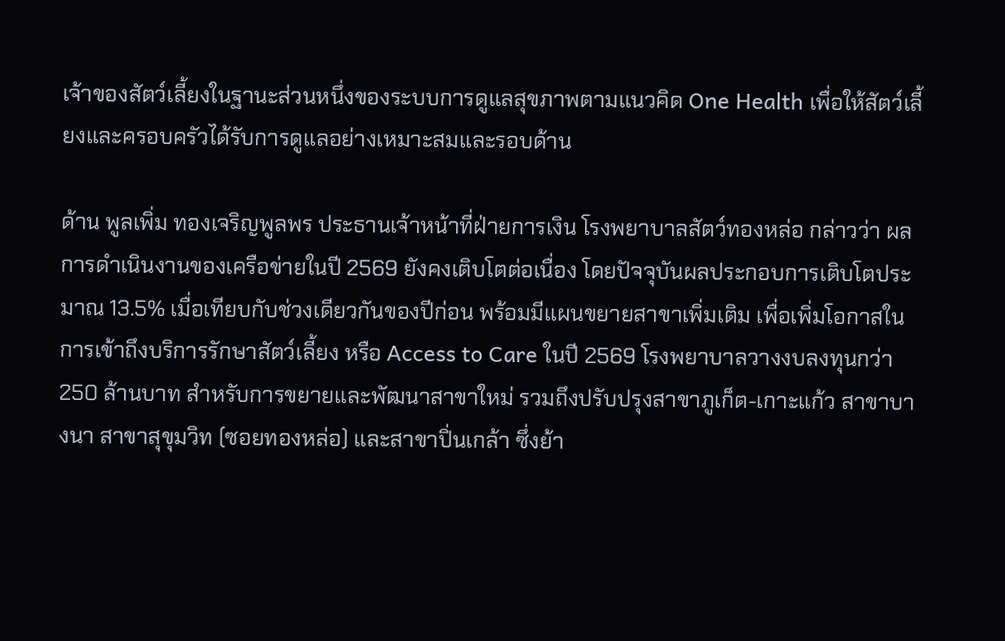เจ้าของสัตว์เลี้ยงในฐานะส่วนหนึ่งของระบบการดูแลสุขภาพตามแนวคิด One Health เพื่อให้สัตว์เลี้ยงและครอบครัวได้รับการดูแลอย่างเหมาะสมและรอบด้าน

ด้าน พูลเพิ่ม ทองเจริญพูลพร ประธานเจ้าหน้าที่ฝ่ายการเงิน โรงพยาบาลสัตว์ทองหล่อ กล่าวว่า ผลการดำเนินงานของเครือข่ายในปี 2569 ยังคงเติบโตต่อเนื่อง โดยปัจจุบันผลประกอบการเติบโตประมาณ 13.5% เมื่อเทียบกับช่วงเดียวกันของปีก่อน พร้อมมีแผนขยายสาขาเพิ่มเติม เพื่อเพิ่มโอกาสในการเข้าถึงบริการรักษาสัตว์เลี้ยง หรือ Access to Care ในปี 2569 โรงพยาบาลวางงบลงทุนกว่า 250 ล้านบาท สำหรับการขยายและพัฒนาสาขาใหม่ รวมถึงปรับปรุงสาขาภูเก็ต-เกาะแก้ว สาขาบางนา สาขาสุขุมวิท (ซอยทองหล่อ) และสาขาปิ่นเกล้า ซึ่งย้า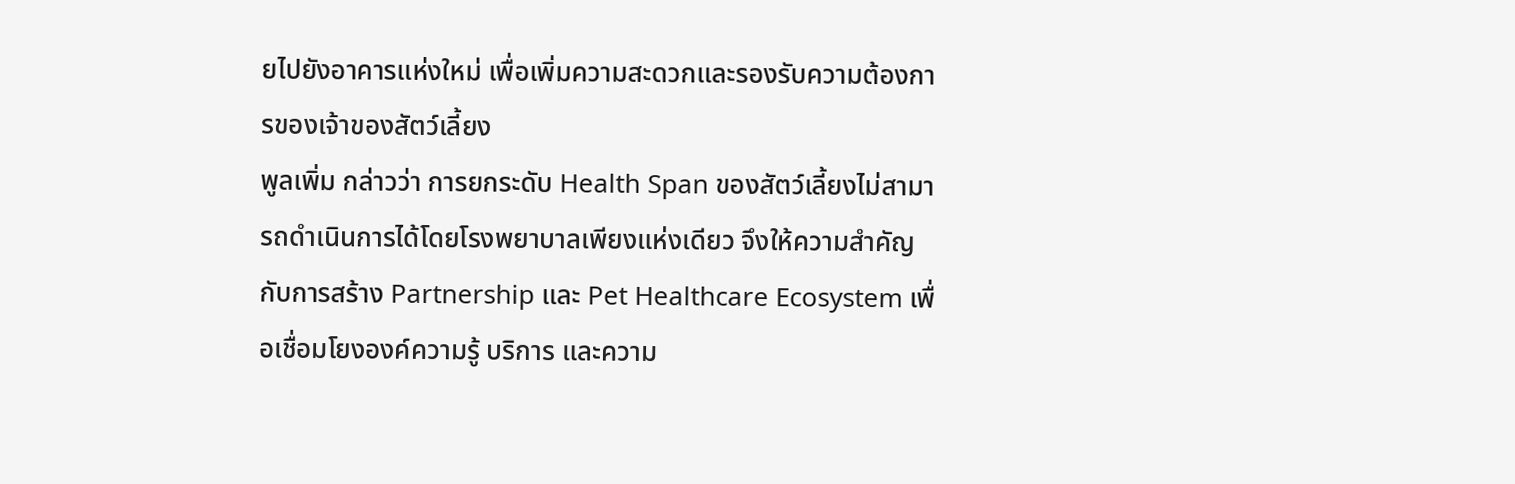ยไปยังอาคารแห่งใหม่ เพื่อเพิ่มความสะดวกและรองรับความต้องการของเจ้าของสัตว์เลี้ยง
พูลเพิ่ม กล่าวว่า การยกระดับ Health Span ของสัตว์เลี้ยงไม่สามารถดำเนินการได้โดยโรงพยาบาลเพียงแห่งเดียว จึงให้ความสำคัญกับการสร้าง Partnership และ Pet Healthcare Ecosystem เพื่อเชื่อมโยงองค์ความรู้ บริการ และความ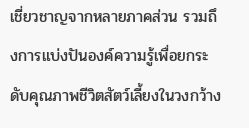เชี่ยวชาญจากหลายภาคส่วน รวมถึงการแบ่งปันองค์ความรู้เพื่อยกระดับคุณภาพชีวิตสัตว์เลี้ยงในวงกว้าง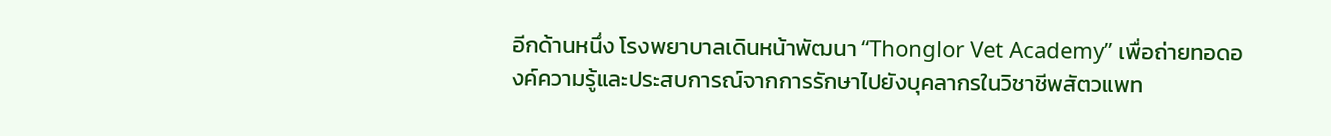อีกด้านหนึ่ง โรงพยาบาลเดินหน้าพัฒนา “Thonglor Vet Academy” เพื่อถ่ายทอดองค์ความรู้และประสบการณ์จากการรักษาไปยังบุคลากรในวิชาชีพสัตวแพท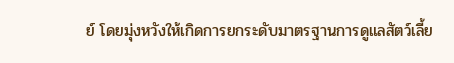ย์ โดยมุ่งหวังให้เกิดการยกระดับมาตรฐานการดูแลสัตว์เลี้ย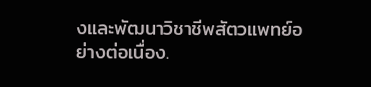งและพัฒนาวิชาชีพสัตวแพทย์อย่างต่อเนื่อง.